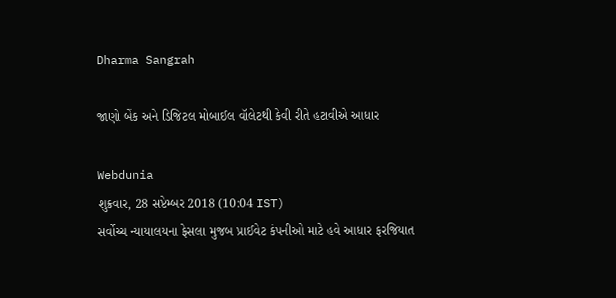Dharma Sangrah

જાણો બેંક અને ડિજિટલ મોબાઈલ વૉલેટથી કેવી રીતે હટાવીએ આધાર

Webdunia
શુક્રવાર, 28 સપ્ટેમ્બર 2018 (10:04 IST)
સર્વોચ્ચ ન્યાયાલયના ફેસલા મુજબ પ્રાઈવેટ કંપનીઓ માટે હવે આધાર ફરજિયાત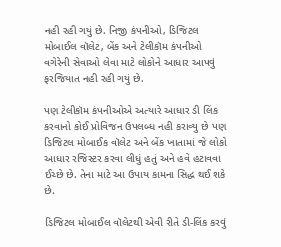નહી રહી ગયું છે. નિજી કંપનીઓ, ડિજિટલ મોબાઈલ વૉલેટ, બેંક અને ટેલીકૉમ કંપનીઓ વગેરેની સેવાઓ લેવા માટે લોકોને આધાર આપવું ફરજિયાત નહી રહી ગયું છે.

પણ ટેલીકૉમ કંપનીઓએ અત્યારે આધાર ડી લિંક કરવાનો કોઈ પ્રોવિજન ઉપલબ્ધ નહી કરાવ્યુ છે પણ ડિજિટલ મોબાઈક વૉલેટ અને બેંક ખાતામાં જે લોકો આધાર રજિસ્ટર કરવા લીધું હતું અને હવે હટાવવા ઈચ્છે છે. તેના માટે આ ઉપાય કામના સિદ્ધ થઈ શકે છે.

ડિજિટલ મોબાઈલ વૉલેટથી એવી રીતે ડી-લિંક કરવું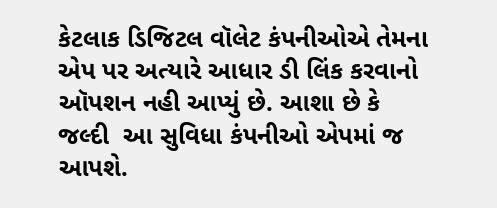કેટલાક ડિજિટલ વૉલેટ કંપનીઓએ તેમના એપ પર અત્યારે આધાર ડી લિંક કરવાનો ઑપશન નહી આપ્યું છે. આશા છે કે જલ્દી  આ સુવિધા કંપનીઓ એપમાં જ આપશે.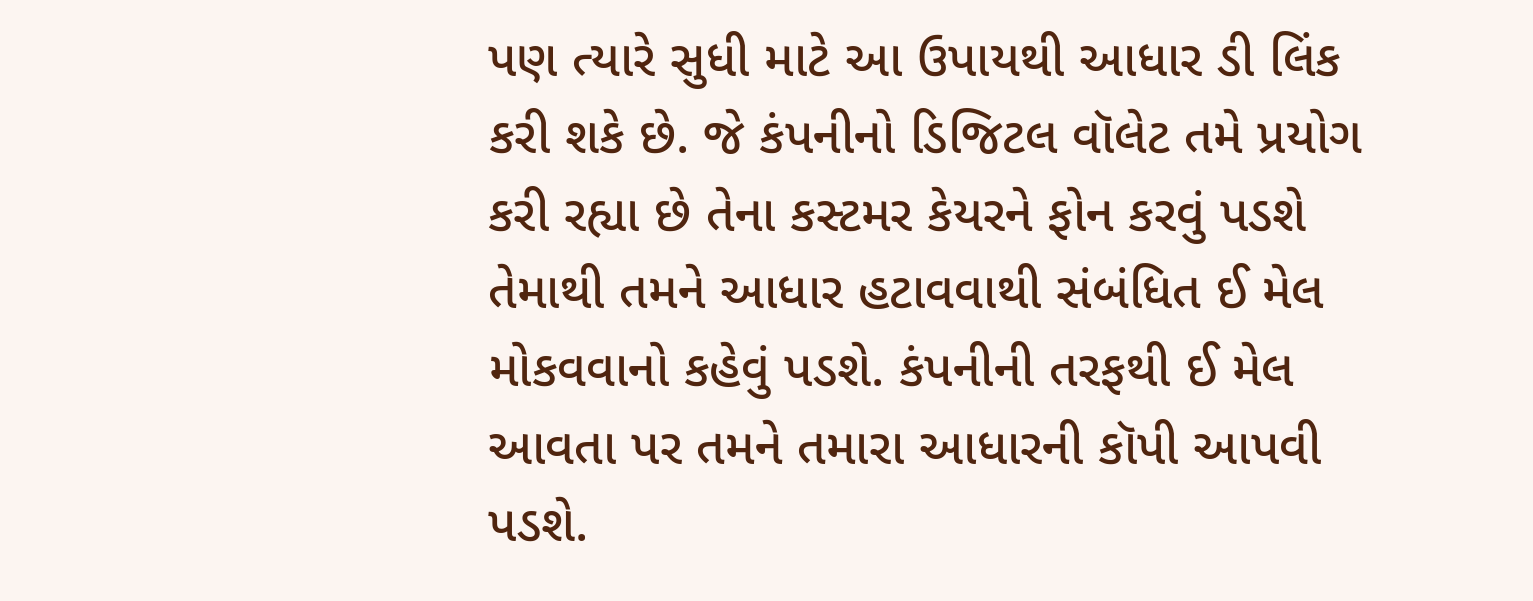પણ ત્યારે સુધી માટે આ ઉપાયથી આધાર ડી લિંક કરી શકે છે. જે કંપનીનો ડિજિટલ વૉલેટ તમે પ્રયોગ કરી રહ્યા છે તેના કસ્ટમર કેયરને ફોન કરવું પડશે તેમાથી તમને આધાર હટાવવાથી સંબંધિત ઈ મેલ મોકવવાનો કહેવું પડશે. કંપનીની તરફથી ઈ મેલ આવતા પર તમને તમારા આધારની કૉપી આપવી પડશે.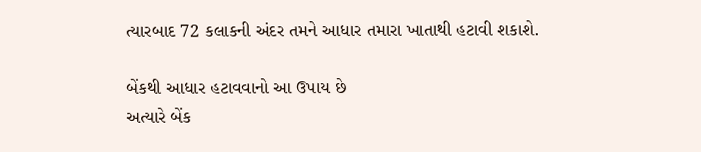ત્યારબાદ 72 કલાકની અંદર તમને આધાર તમારા ખાતાથી હટાવી શકાશે.

બેંકથી આધાર હટાવવાનો આ ઉપાય છે
અત્યારે બેંક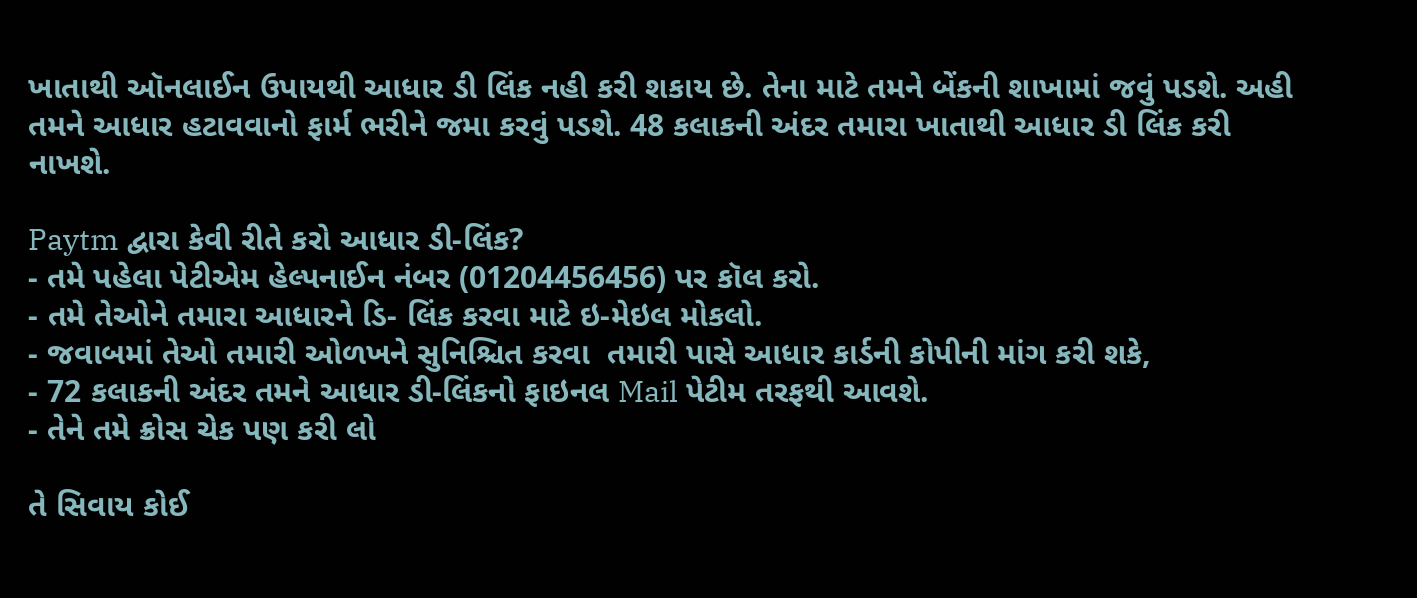ખાતાથી ઑનલાઈન ઉપાયથી આધાર ડી લિંક નહી કરી શકાય છે. તેના માટે તમને બેંકની શાખામાં જવું પડશે. અહી તમને આધાર હટાવવાનો ફાર્મ ભરીને જમા કરવું પડશે. 48 કલાકની અંદર તમારા ખાતાથી આધાર ડી લિંક કરી નાખશે.

Paytm દ્વારા કેવી રીતે કરો આધાર ડી-લિંક?
- તમે પહેલા પેટીએમ હેલ્પનાઈન નંબર (01204456456) પર કૉલ કરો.
- તમે તેઓને તમારા આધારને ડિ- લિંક કરવા માટે ઇ-મેઇલ મોકલો.
- જવાબમાં તેઓ તમારી ઓળખને સુનિશ્ચિત કરવા  તમારી પાસે આધાર કાર્ડની કોપીની માંગ કરી શકે,
- 72 કલાકની અંદર તમને આધાર ડી-લિંકનો ફાઇનલ Mail પેટીમ તરફથી આવશે.
- તેને તમે ક્રોસ ચેક પણ કરી લો

તે સિવાય કોઈ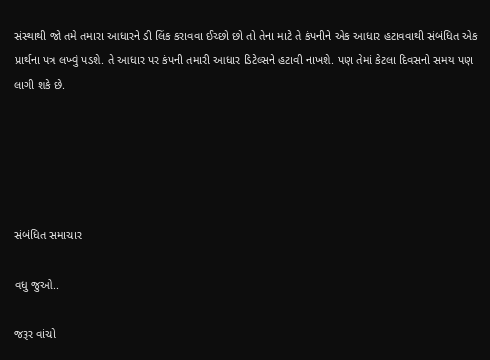સંસ્થાથી જો તમે તમારા આધારને ડી લિંક કરાવવા ઈચ્છો છો તો તેના માટે તે કંપનીને એક આધાર હટાવવાથી સંબંધિત એક  પ્રાર્થના પત્ર લખ્વું પડશે. તે આધાર પર કંપની તમારી આધાર ડિટેલ્સને હટાવી નાખશે. પણ તેમાં કેટલા દિવસનો સમય પણ લાગી શકે છે.





સંબંધિત સમાચાર

વધુ જુઓ..

જરૂર વાંચો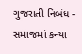ગુજરાતી નિબંધ - સમાજમાં કન્યા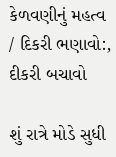કેળવણીનું મહત્વ / દિકરી ભણાવો:, દીકરી બચાવો

શું રાત્રે મોડે સુધી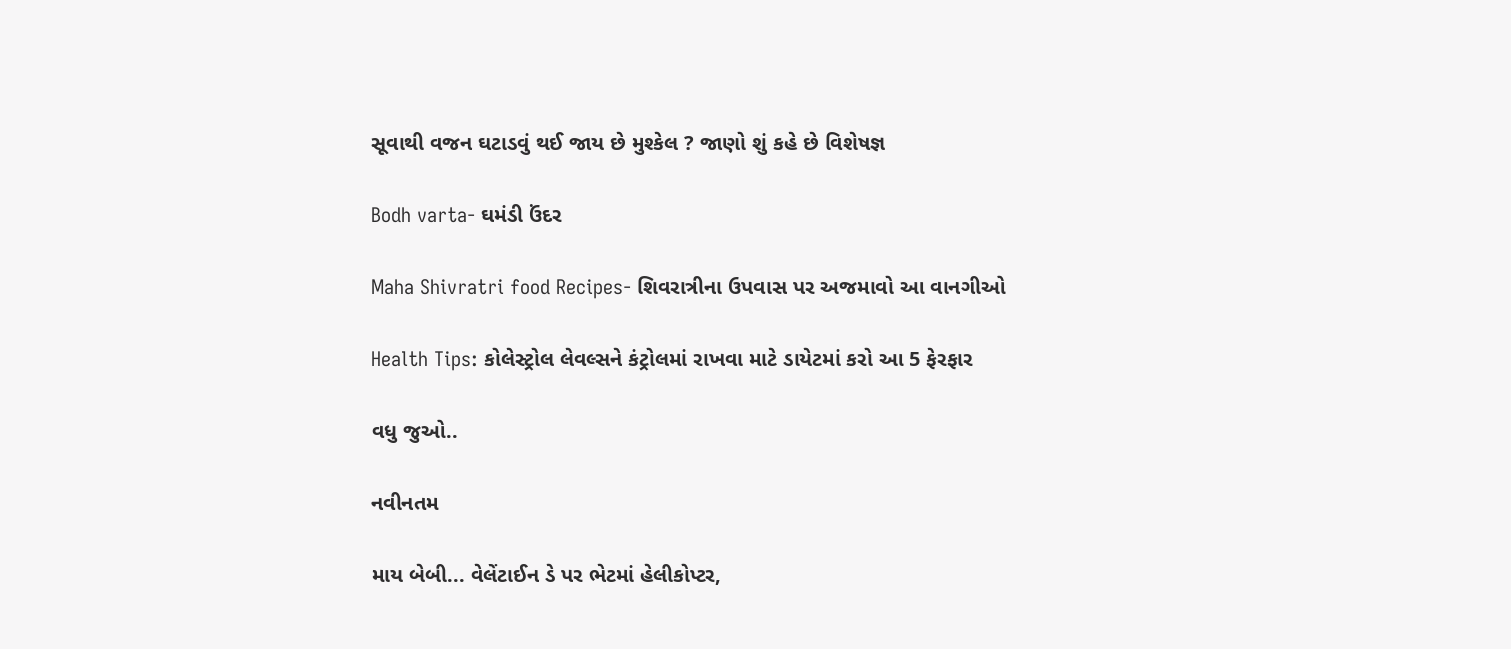સૂવાથી વજન ઘટાડવું થઈ જાય છે મુશ્કેલ ? જાણો શું કહે છે વિશેષજ્ઞ

Bodh varta- ઘમંડી ઉંદર

Maha Shivratri food Recipes- શિવરાત્રીના ઉપવાસ પર અજમાવો આ વાનગીઓ

Health Tips: કોલેસ્ટ્રોલ લેવલ્સને કંટ્રોલમાં રાખવા માટે ડાયેટમાં કરો આ 5 ફેરફાર

વધુ જુઓ..

નવીનતમ

માય બેબી... વેલેંટાઈન ડે પર ભેટમાં હેલીકોપ્ટર,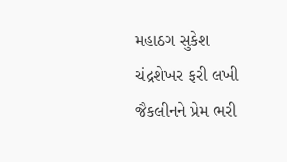મહાઠગ સુકેશ ચંદ્રશેખર ફરી લખી જૈકલીનને પ્રેમ ભરી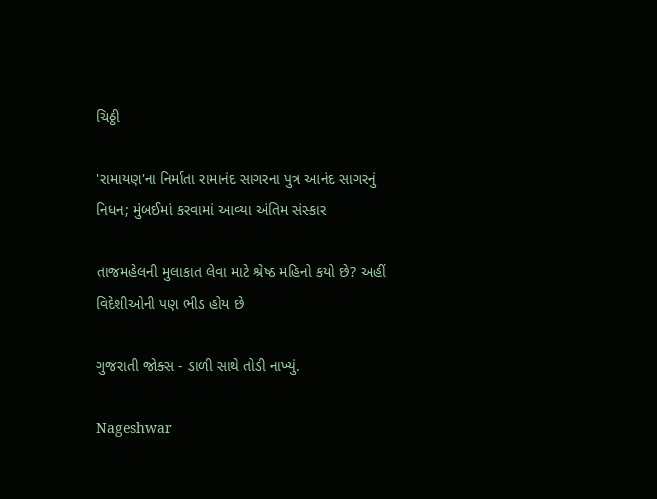ચિઠ્ઠી

'રામાયણ'ના નિર્માતા રામાનંદ સાગરના પુત્ર આનંદ સાગરનું નિધન; મુંબઈમાં કરવામાં આવ્યા અંતિમ સંસ્કાર

તાજમહેલની મુલાકાત લેવા માટે શ્રેષ્ઠ મહિનો કયો છે? અહીં વિદેશીઓની પણ ભીડ હોય છે

ગુજરાતી જોક્સ - ડાળી સાથે તોડી નાખ્યું.

Nageshwar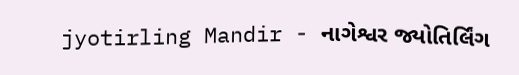jyotirling Mandir - નાગેશ્વર જ્યોતિર્લિંગ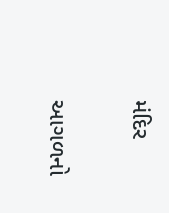મંદિર

આગળનો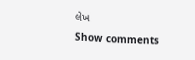લેખ
Show comments